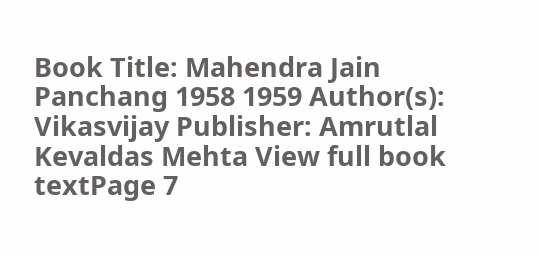Book Title: Mahendra Jain Panchang 1958 1959 Author(s): Vikasvijay Publisher: Amrutlal Kevaldas Mehta View full book textPage 7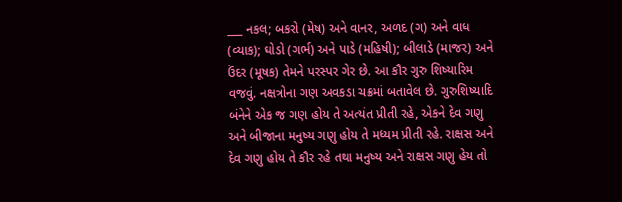___ નકલ; બકરો (મેષ) અને વાનર, અળદ (ગ) અને વાધ (વ્યાક); ઘોડો (ગર્ભ) અને પાડે (મહિષી); બીલાડે (માજર) અને ઉંદર (મૂષક) તેમને પરસ્પર ગેર છે. આ કૌર ગુરુ શિષ્યારિમ વજવું. નક્ષત્રોના ગણ અવકડા ચક્રમાં બતાવેલ છે. ગુરુશિષ્યાદિ બંનેને એક જ ગણ હોય તે અત્યંત પ્રીતી રહે, એકને દેવ ગણુ અને બીજાના મનુષ્ય ગણુ હોય તે મધ્યમ પ્રીતી રહે. રાક્ષસ અને દેવ ગણુ હોય તે કૌર રહે તથા મનુષ્ય અને રાક્ષસ ગણુ હેય તો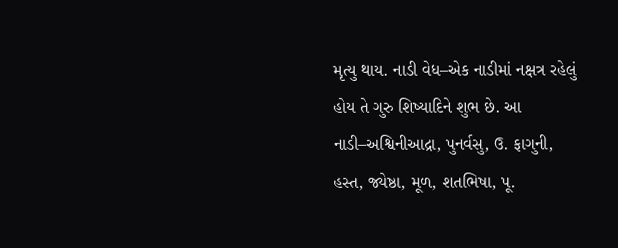મૃત્યુ થાય. નાડી વેધ–એક નાડીમાં નક્ષત્ર રહેલું હોય તે ગુરુ શિષ્યાદિને શુભ છે. આ નાડી–અશ્વિનીઆદ્રા, પુનર્વસુ, ઉ. ફાગુની, હસ્ત, જ્યેષ્ઠા, મૂળ, શતભિષા, પૂ.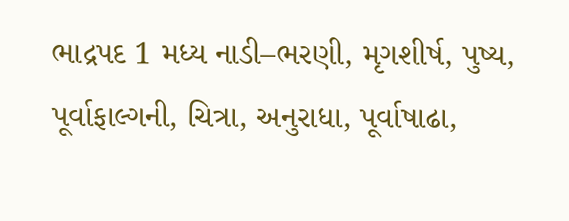ભાદ્રપદ 1 મધ્ય નાડી–ભરણી, મૃગશીર્ષ, પુષ્ય, પૂર્વાફાલ્ગની, ચિત્રા, અનુરાધા, પૂર્વાષાઢા,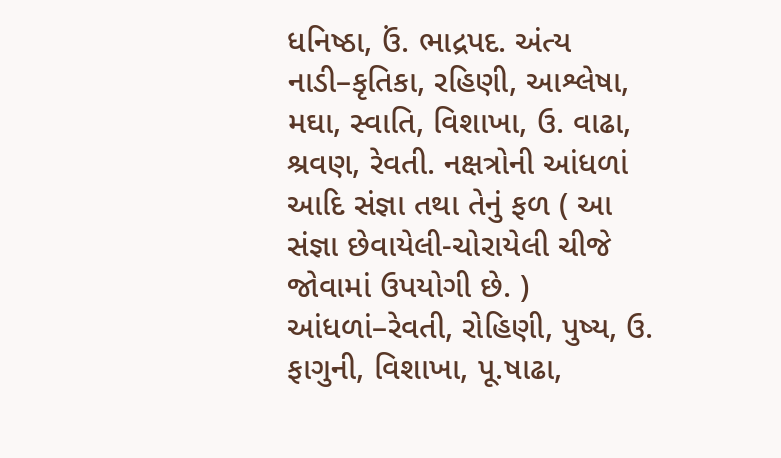ધનિષ્ઠા, ઉં. ભાદ્રપદ. અંત્ય નાડી–કૃતિકા, રહિણી, આશ્લેષા, મઘા, સ્વાતિ, વિશાખા, ઉ. વાઢા, શ્રવણ, રેવતી. નક્ષત્રોની આંધળાં આદિ સંજ્ઞા તથા તેનું ફળ ( આ સંજ્ઞા છેવાયેલી-ચોરાયેલી ચીજે જોવામાં ઉપયોગી છે. ) આંધળાં–રેવતી, રોહિણી, પુષ્ય, ઉ. ફાગુની, વિશાખા, પૂ.ષાઢા,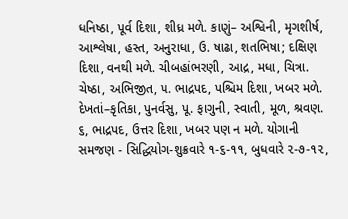ધનિષ્ઠા, પૂર્વ દિશા, શીધ્ર મળે. કાણું– અશ્વિની, મૃગશીર્ષ, આશ્લેષા, હસ્ત, અનુરાધા, ઉ. ષાઢા, શતભિષા; દક્ષિણ દિશા, વનથી મળે. ચીબહાંભરણી, આદ્ર, મધા, ચિત્રા. ચેષ્ઠા, અભિજીત, ૫. ભાદ્રપદ, પશ્ચિમ દિશા, ખબર મળે. દેખતાં–કૃતિકા, પુનર્વસુ, પૂ. ફાગુની, સ્વાતી, મૂળ, શ્રવણ. ૬, ભાદ્રપદ, ઉત્તર દિશા, ખબર પણ ન મળે. યોગાની સમજણ - સિદ્ધિયોગ-શુક્રવારે ૧-૬-૧૧, બુધવારે ૨-૭-૧૨,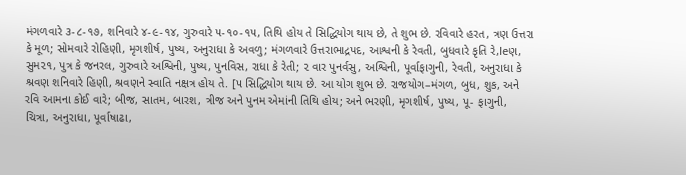મંગળવારે ૩-૮-૧૭, શનિવારે ૪-૯-૧૪, ગુરુવારે ૫-૧૦-૧૫, તિથિ હોય તે સિદ્ધિયોગ થાય છે, તે શુભ છે. રવિવારે હરત, ત્રણ ઉત્તરા કે મૂળ; સોમવારે રોહિણી, મૃગશીર્ષ, પુષ્ય, અનુરાધા કે અવળુ; મંગળવારે ઉત્તરાભાદ્રપદ, આશ્વની કે રેવતી, બુધવારે કૃતિ રે,leણ, સુમ૨૧, પુત્ર કે જનરલ, ગુરુવારે અશ્વિની, પુષ્ય, પુનવિસ, રાધા કે રેતી; ૨ વાર પુનર્વસુ, અશ્વિની, પૂર્વાફાગુની, રેવતી, અનુરાધા કે શ્રવણ શનિવારે હિણી, શ્રવણને સ્વાતિ નક્ષત્ર હોય તે. [૫ સિદ્ધિયોગ થાય છે. આ યોગ શુભ છે. રાજયોગ–મંગળ, બુધ, શુક, અને રવિ આમના કોઈ વારે; બીજ, સાતમ, બારશ, ત્રીજ અને પુનમ એમાંની તિથિ હોય; અને ભરણી, મૃગશીર્ષ, પુષ્ય, પૂ- ફાગુની, ચિત્રા, અનુરાધા, પૂર્વાષાઢા,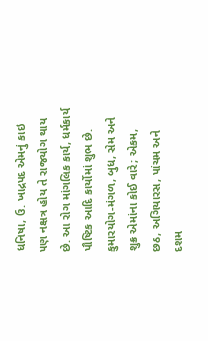ધનિષા, ઉ. ખાદ્રપદ એમનું કાઇ ૫ણ નક્ષત્ર હોય તે રાજયોગ થાય છે. આ રોગ માંગલિક કાર્ય, ધર્મકાર્ય પૌષ્ટિક આદિ કાર્યોમાં શુભ છે. કુમારયોગ-મંગળ, બુધ, સેમ અને શુક્ર એમાંના કોઈ વારે; એકમ, છઠ, અગિયારસ, પાંચમ અને દશમ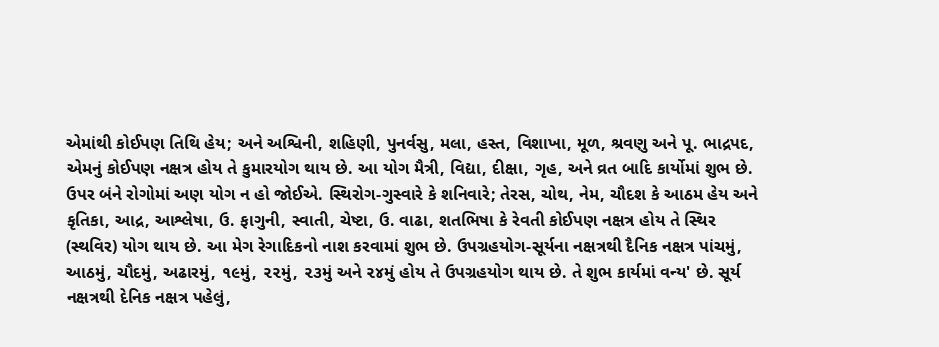એમાંથી કોઈપણ તિથિ હેય; અને અશ્વિની, શહિણી, પુનર્વસુ, મલા, હસ્ત, વિશાખા, મૂળ, શ્રવણુ અને પૂ. ભાદ્રપદ, એમનું કોઈપણ નક્ષત્ર હોય તે કુમારયોગ થાય છે. આ યોગ મૈત્રી, વિદ્યા, દીક્ષા, ગૃહ, અને વ્રત બાદિ કાર્યોમાં શુભ છે. ઉપર બંને રોગોમાં અણ યોગ ન હો જોઈએ. સ્થિરોગ-ગુસ્વારે કે શનિવારે; તેરસ, ચોથ, નેમ, ચૌદશ કે આઠમ હેય અને કૃતિકા, આદ્ર, આશ્લેષા, ઉ. ફાગુની, સ્વાતી, ચેષ્ટા, ઉ. વાઢા, શતભિષા કે રેવતી કોઈપણ નક્ષત્ર હોય તે સ્થિર (સ્થવિર) યોગ થાય છે. આ મેગ રેગાદિકનો નાશ કરવામાં શુભ છે. ઉપગ્રહયોગ-સૂર્યના નક્ષત્રથી દૈનિક નક્ષત્ર પાંચમું, આઠમું, ચૌદમું, અઢારમું, ૧૯મું, ૨૨મું, ૨૩મું અને ૨૪મું હોય તે ઉપગ્રહયોગ થાય છે. તે શુભ કાર્યમાં વન્ય' છે. સૂર્ય નક્ષત્રથી દેનિક નક્ષત્ર પહેલું,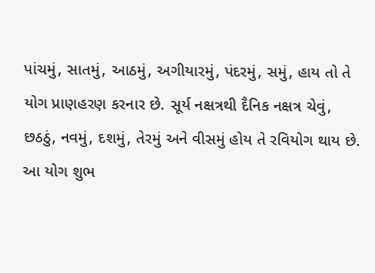પાંચમું, સાતમું, આઠમું, અગીયારમું, પંદરમું, સમું, હાય તો તે યોગ પ્રાણહરણ કરનાર છે. સૂર્ય નક્ષત્રથી દૈનિક નક્ષત્ર ચેવું, છઠઠું, નવમું, દશમું, તેરમું અને વીસમું હોય તે રવિયોગ થાય છે. આ યોગ શુભ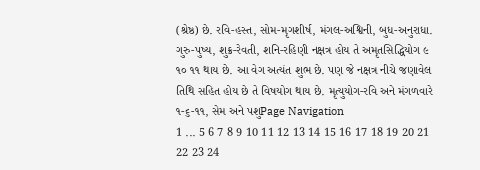(શ્રેષ્ઠ) છે. રવિ-હસ્ત, સોમ-મૃગશીર્ષ, મંગલ-અશ્વિની, બુધ-અનુરાધા. ગુરુ-પુષ્ય, શુક્ર-રેવતી, શનિ-રહિણી નક્ષત્ર હોય તે અમૃતસિદ્ધિયોગ ૯ ૧૦ ૧૧ થાય છે. આ વેગ અત્યંત શુભ છે. પણ જે નક્ષત્ર નીચે જણાવેલ તિથિ સહિત હોય છે તે વિષયોગ થાય છે. મૃત્યુયોગ-રવિ અને મંગળવારે ૧-૬-૧૧, સેમ અને પશુPage Navigation
1 ... 5 6 7 8 9 10 11 12 13 14 15 16 17 18 19 20 21 22 23 24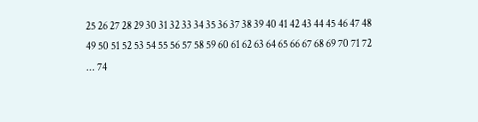25 26 27 28 29 30 31 32 33 34 35 36 37 38 39 40 41 42 43 44 45 46 47 48 49 50 51 52 53 54 55 56 57 58 59 60 61 62 63 64 65 66 67 68 69 70 71 72 ... 74